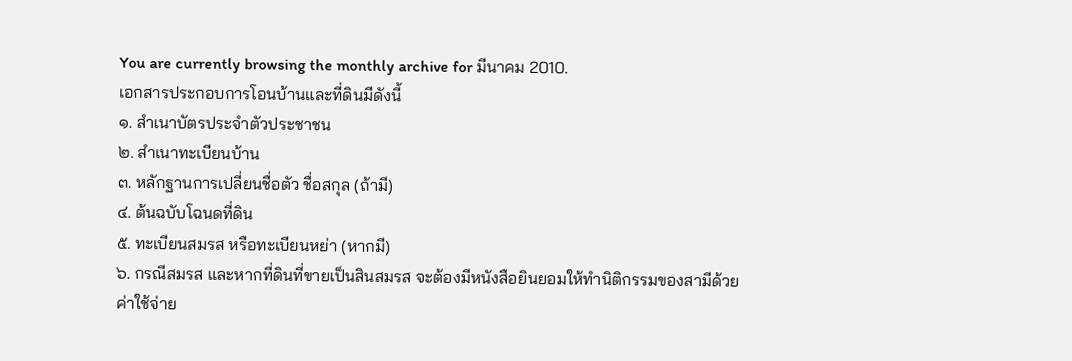You are currently browsing the monthly archive for มีนาคม 2010.
เอกสารประกอบการโอนบ้านและที่ดินมีดังนี้
๑. สำเนาบัตรประจำตัวประชาชน
๒. สำเนาทะเบียนบ้าน
๓. หลักฐานการเปลี่ยนชื่อตัว ชื่อสกุล (ถ้ามี)
๔. ต้นฉบับโฉนดที่ดิน
๕. ทะเบียนสมรส หรือทะเบียนหย่า (หากมี)
๖. กรณีสมรส และหากที่ดินที่ขายเป็นสินสมรส จะต้องมีหนังสือยินยอมให้ทำนิติกรรมของสามีด้วย
ค่าใช้จ่าย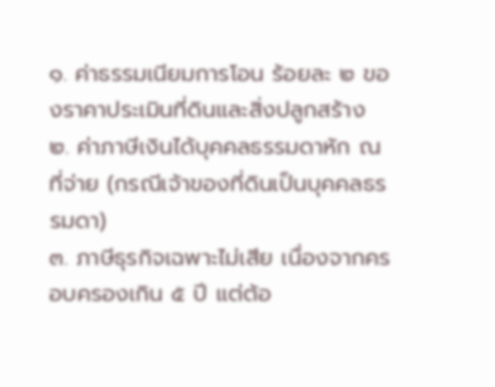๑. ค่าธรรมเนียมการโอน ร้อยละ ๒ ของราคาประเมินที่ดินและสิ่งปลูกสร้าง
๒. ค่าภาษีเงินได้บุคคลธรรมดาหัก ณ ที่จ่าย (กรณีเจ้าของที่ดินเป็นบุคคลธรรมดา)
๓. ภาษีธุรกิจเฉพาะไม่เสีย เนื่องจากครอบครองเกิน ๕ ปี แต่ต้อ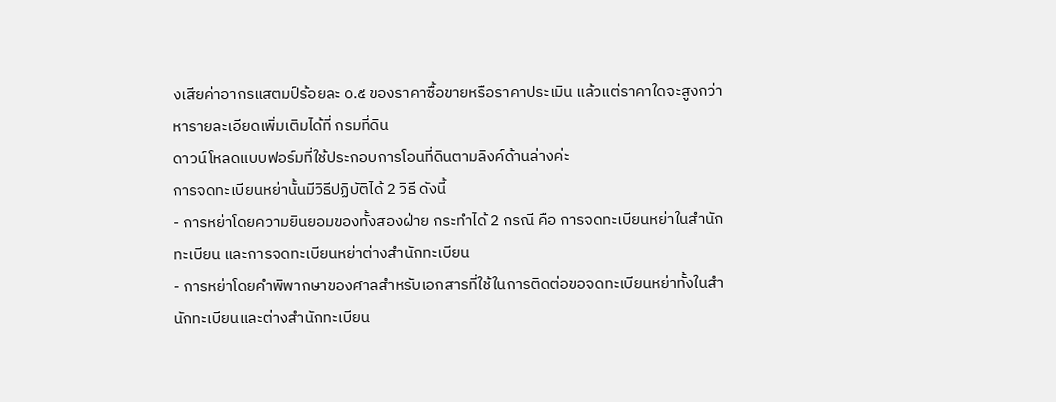งเสียค่าอากรแสตมป์ร้อยละ ๐.๕ ของราคาซื้อขายหรือราคาประเมิน แล้วแต่ราคาใดจะสูงกว่า
หารายละเอียดเพิ่มเติมได้ที่ กรมที่ดิน
ดาวน์โหลดแบบฟอร์มที่ใช้ประกอบการโอนที่ดินตามลิงค์ด้านล่างค่ะ
การจดทะเบียนหย่านั้นมีวิธีปฏิบัติได้ 2 วิธี ดังนี้
- การหย่าโดยความยินยอมของทั้งสองฝ่าย กระทำได้ 2 กรณี คือ การจดทะเบียนหย่าในสำนักทะเบียน และการจดทะเบียนหย่าต่างสำนักทะเบียน
- การหย่าโดยคำพิพากษาของศาลสำหรับเอกสารที่ใช้ในการติดต่อขอจดทะเบียนหย่าทั้งในสำนักทะเบียนและต่างสำนักทะเบียน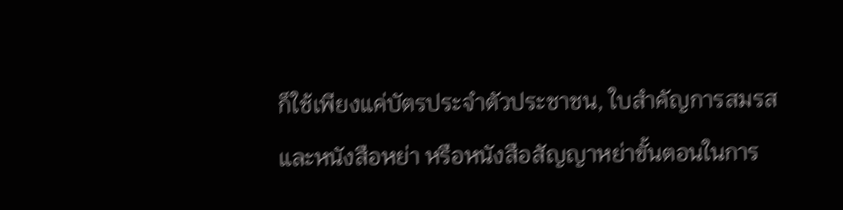ก็ใช้เพียงแค่บัตรประจำตัวประชาชน, ใบสำคัญการสมรส และหนังสือหย่า หรือหนังสือสัญญาหย่าขั้นตอนในการ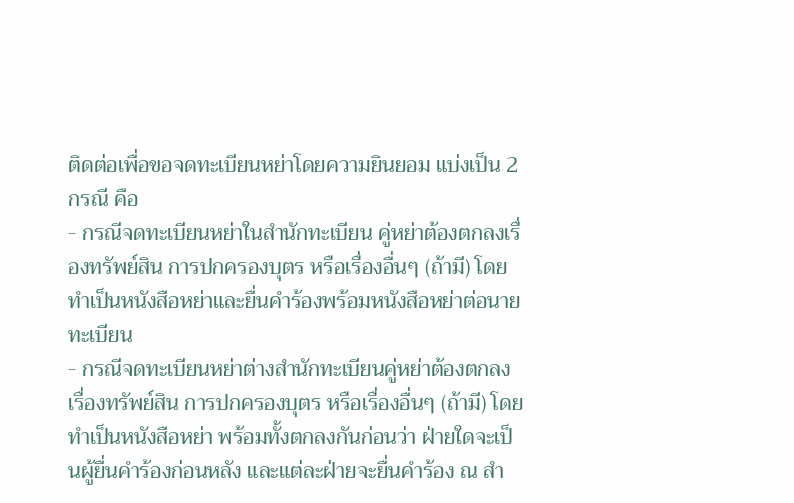ติดต่อเพื่อขอจดทะเบียนหย่าโดยความยินยอม แบ่งเป็น 2 กรณี คือ
- กรณีจดทะเบียนหย่าในสำนักทะเบียน คู่หย่าต้องตกลงเรื่องทรัพย์สิน การปกครองบุตร หรือเรื่องอื่นๆ (ถ้ามี) โดยทำเป็นหนังสือหย่าและยื่นคำร้องพร้อมหนังสือหย่าต่อนายทะเบียน
- กรณีจดทะเบียนหย่าต่างสำนักทะเบียนคู่หย่าต้องตกลงเรื่องทรัพย์สิน การปกครองบุตร หรือเรื่องอื่นๆ (ถ้ามี) โดยทำเป็นหนังสือหย่า พร้อมทั้งตกลงกันก่อนว่า ฝ่ายใดจะเป็นผู้ยื่นคำร้องก่อนหลัง และแต่ละฝ่ายจะยื่นคำร้อง ณ สำ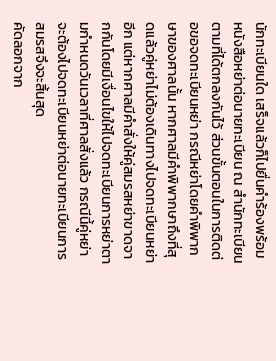นักทะเบียนใด เสร็จแล้วก็ไปยื่นคำร้องพร้อมหนังสือหย่าต่อนายทะเบียน ณ สำนักทะเบียนตามที่ได้ตกลงกันไว้ ส่วนขั้นตอนในการติดต่อขอจดทะเบียนหย่า กรณีหย่าโดยคำพิพากษาของศาลนั้น หากศาลมีคำพิพากษาถึงที่สุดแล้วคู่หย่าไม่ต้องเดินทางไปจดทะเบียนหย่าอีก แต่หากศาลมีคำสั่งให้คู่สมรสหย่าขาดจากกันโดยมีเงื่อนไขให้ไปจดทะเบียนการหย่าตามกำหนดวันเวลาที่ศาลสั่งแล้ว กรณีนี้คู่หย่าจะต้องไปจดทะเบียนหย่าต่อนายทะเบียนการสมรสจึงจะสิ้นสุด
คัดลอกจาก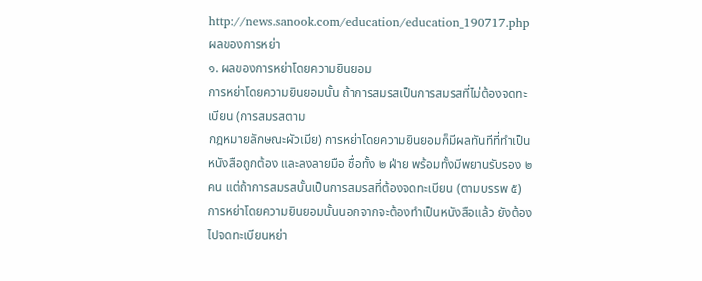http://news.sanook.com/education/education_190717.php
ผลของการหย่า
๑. ผลของการหย่าโดยความยินยอม
การหย่าโดยความยินยอมนั้น ถ้าการสมรสเป็นการสมรสที่ไม่ต้องจดทะเบียน (การสมรสตาม
กฎหมายลักษณะผัวเมีย) การหย่าโดยความยินยอมก็มีผลทันทีที่ทำเป็นหนังสือถูกต้อง และลงลายมือ ชื่อทั้ง ๒ ฝ่าย พร้อมทั้งมีพยานรับรอง ๒ คน แต่ถ้าการสมรสนั้นเป็นการสมรสที่ต้องจดทะเบียน (ตามบรรพ ๕) การหย่าโดยความยินยอมนั้นนอกจากจะต้องทำเป็นหนังสือแล้ว ยังต้องไปจดทะเบียนหย่า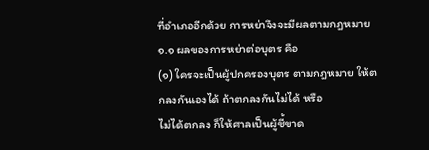ที่อำเภออีกด้วย การหย่าจึงจะมีผลตามกฎหมาย
๑.๑ ผลของการหย่าต่อบุตร คือ
(๑) ใครจะเป็นผู้ปกครองบุตร ตามกฎหมาย ให้ตกลงกันเองได้ ถ้าตกลงกันไม่ได้ หรือ
ไม่ได้ตกลง ก็ให้ศาลเป็นผู้ชี้ขาด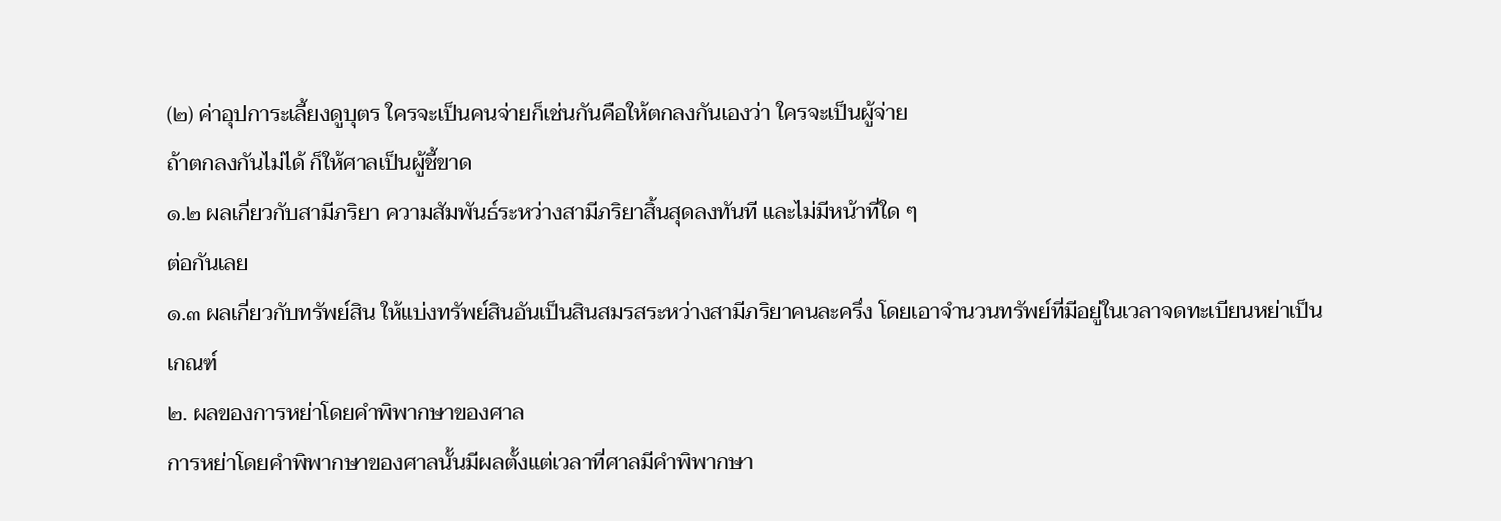(๒) ค่าอุปการะเลี้ยงดูบุตร ใครจะเป็นคนจ่ายก็เช่นกันคือให้ตกลงกันเองว่า ใครจะเป็นผู้จ่าย
ถ้าตกลงกันไม่ได้ ก็ให้ศาลเป็นผู้ชี้ขาด
๑.๒ ผลเกี่ยวกับสามีภริยา ความสัมพันธ์ระหว่างสามีภริยาสิ้นสุดลงทันที และไม่มีหน้าที่ใด ๆ
ต่อกันเลย
๑.๓ ผลเกี่ยวกับทรัพย์สิน ให้แบ่งทรัพย์สินอันเป็นสินสมรสระหว่างสามีภริยาคนละครึ่ง โดยเอาจำนวนทรัพย์ที่มีอยู่ในเวลาจดทะเบียนหย่าเป็นเกณฑ์
๒. ผลของการหย่าโดยคำพิพากษาของศาล
การหย่าโดยคำพิพากษาของศาลนั้นมีผลตั้งแต่เวลาที่ศาลมีคำพิพากษา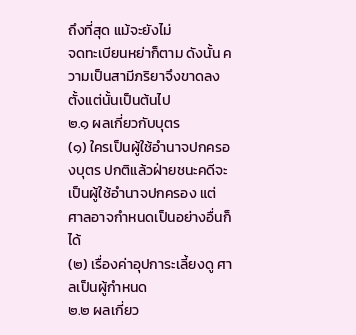ถึงที่สุด แม้จะยังไม่
จดทะเบียนหย่าก็ตาม ดังนั้น ความเป็นสามีภริยาจึงขาดลงตั้งแต่นั้นเป็นต้นไป
๒.๑ ผลเกี่ยวกับบุตร
(๑) ใครเป็นผู้ใช้อำนาจปกครองบุตร ปกติแล้วฝ่ายชนะคดีจะเป็นผู้ใช้อำนาจปกครอง แต่
ศาลอาจกำหนดเป็นอย่างอื่นก็ได้
(๒) เรื่องค่าอุปการะเลี้ยงดู ศาลเป็นผู้กำหนด
๒.๒ ผลเกี่ยว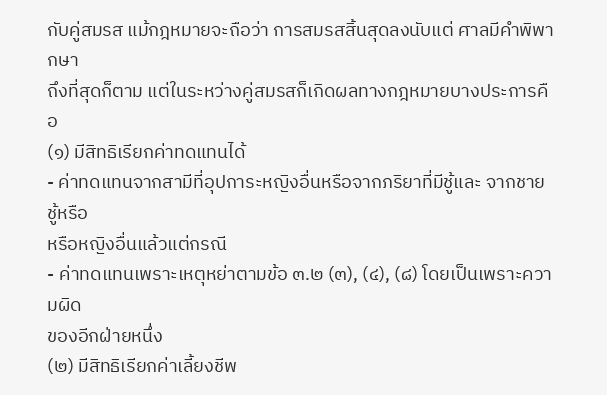กับคู่สมรส แม้กฎหมายจะถือว่า การสมรสสิ้นสุดลงนับแต่ ศาลมีคำพิพากษา
ถึงที่สุดก็ตาม แต่ในระหว่างคู่สมรสก็เกิดผลทางกฎหมายบางประการคือ
(๑) มีสิทธิเรียกค่าทดแทนได้
- ค่าทดแทนจากสามีที่อุปการะหญิงอื่นหรือจากภริยาที่มีชู้และ จากชายชู้หรือ
หรือหญิงอื่นแล้วแต่กรณี
- ค่าทดแทนเพราะเหตุหย่าตามข้อ ๓.๒ (๓), (๔), (๘) โดยเป็นเพราะความผิด
ของอีกฝ่ายหนึ่ง
(๒) มีสิทธิเรียกค่าเลี้ยงชีพ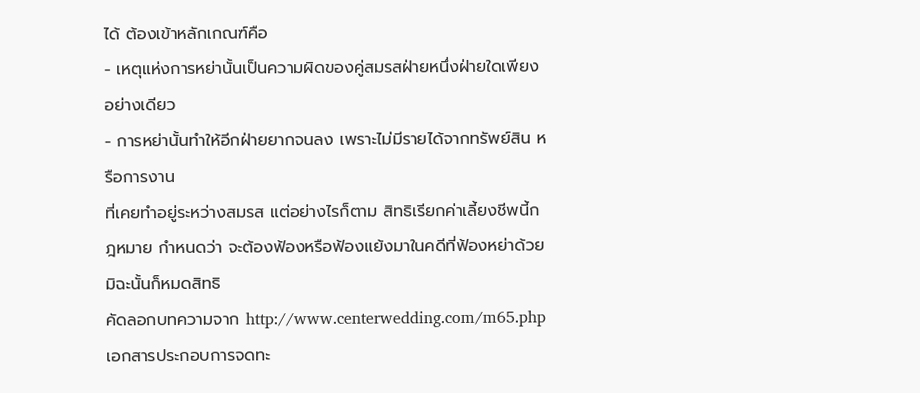ได้ ต้องเข้าหลักเกณฑ์คือ
- เหตุแห่งการหย่านั้นเป็นความผิดของคู่สมรสฝ่ายหนึ่งฝ่ายใดเพียงอย่างเดียว
- การหย่านั้นทำให้อีกฝ่ายยากจนลง เพราะไม่มีรายได้จากทรัพย์สิน หรือการงาน
ที่เคยทำอยู่ระหว่างสมรส แต่อย่างไรก็ตาม สิทธิเรียกค่าเลี้ยงชีพนี้กฎหมาย กำหนดว่า จะต้องฟ้องหรือฟ้องแย้งมาในคดีที่ฟ้องหย่าด้วย มิฉะนั้นก็หมดสิทธิ
คัดลอกบทความจาก http://www.centerwedding.com/m65.php
เอกสารประกอบการจดทะ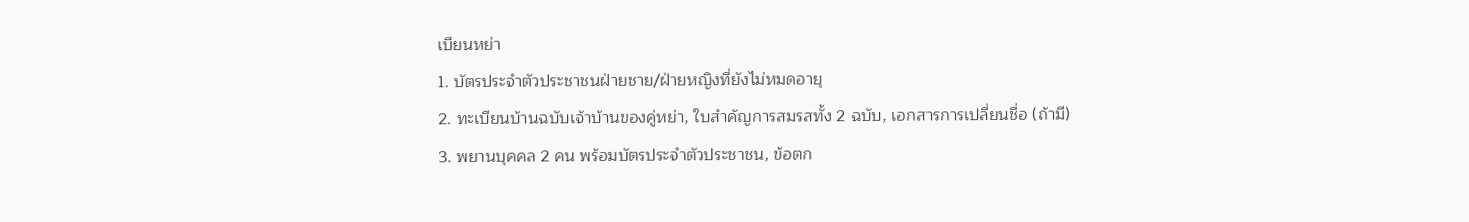เบียนหย่า
1. บัตรประจำตัวประชาชนฝ่ายชาย/ฝ่ายหญิงที่ยังไม่หมดอายุ
2. ทะเบียนบ้านฉบับเจ้าบ้านของคู่หย่า, ใบสำคัญการสมรสทั้ง 2 ฉบับ, เอกสารการเปลี่ยนชื่อ (ถ้ามี)
3. พยานบุคคล 2 คน พร้อมบัตรประจำตัวประชาชน, ข้อตก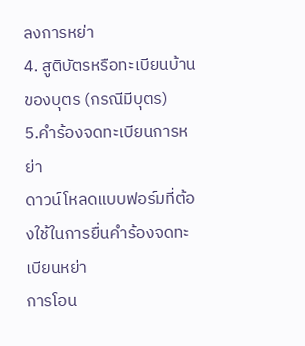ลงการหย่า
4. สูติบัตรหรือทะเบียนบ้านของบุตร (กรณีมีบุตร)
5.คำร้องจดทะเบียนการหย่า
ดาวน์โหลดแบบฟอร์มที่ต้องใช้ในการยื่นคำร้องจดทะเบียนหย่า
การโอน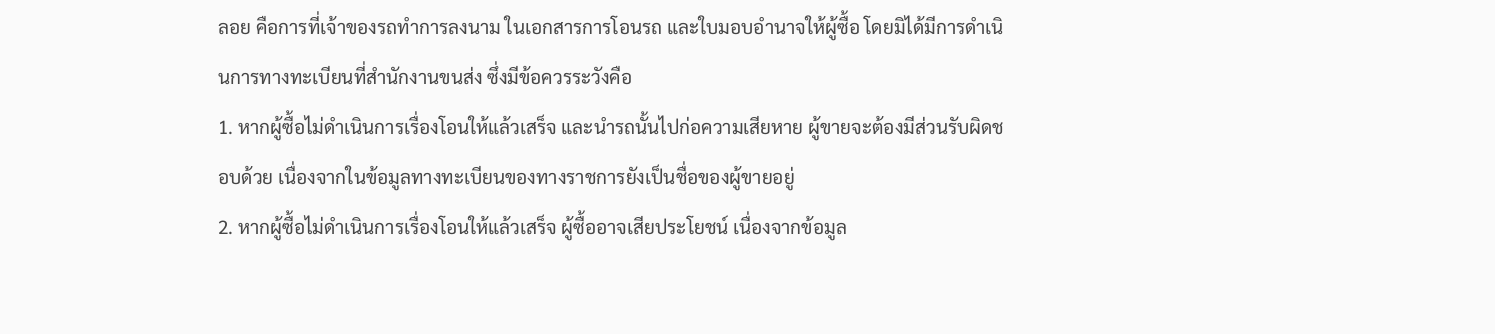ลอย คือการที่เจ้าของรถทำการลงนาม ในเอกสารการโอนรถ และใบมอบอำนาจให้ผู้ซื้อ โดยมิได้มีการดำเนินการทางทะเบียนที่สำนักงานขนส่ง ซึ่งมีข้อควรระวังคือ
1. หากผู้ซื้อไม่ดำเนินการเรื่องโอนให้แล้วเสร็จ และนำรถนั้นไปก่อความเสียหาย ผู้ขายจะต้องมีส่วนรับผิดชอบด้วย เนื่องจากในข้อมูลทางทะเบียนของทางราชการยังเป็นชื่อของผู้ขายอยู่
2. หากผู้ซื้อไม่ดำเนินการเรื่องโอนให้แล้วเสร็จ ผู้ซื้ออาจเสียประโยชน์ เนื่องจากข้อมูล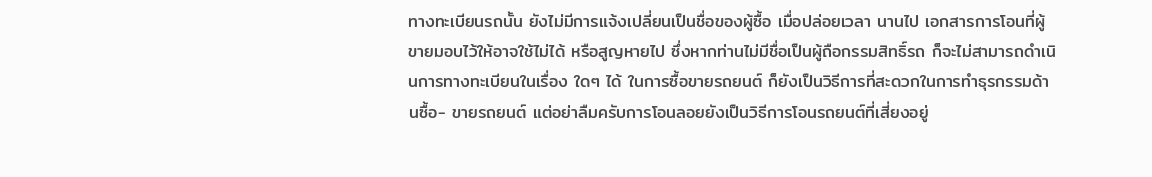ทางทะเบียนรถนั้น ยังไม่มีการแจ้งเปลี่ยนเป็นชื่อของผู้ซื้อ เมื่อปล่อยเวลา นานไป เอกสารการโอนที่ผู้ขายมอบไว้ให้อาจใช้ไม่ได้ หรือสูญหายไป ซึ่งหากท่านไม่มีชื่อเป็นผู้ถือกรรมสิทธิ์รถ ก็จะไม่สามารถดำเนินการทางทะเบียนในเรื่อง ใดๆ ได้ ในการซื้อขายรถยนต์ ก็ยังเป็นวิธีการที่สะดวกในการทำธุรกรรมด้านซื้อ- ขายรถยนต์ แต่อย่าลืมครับการโอนลอยยังเป็นวิธีการโอนรถยนต์ที่เสี่ยงอยู่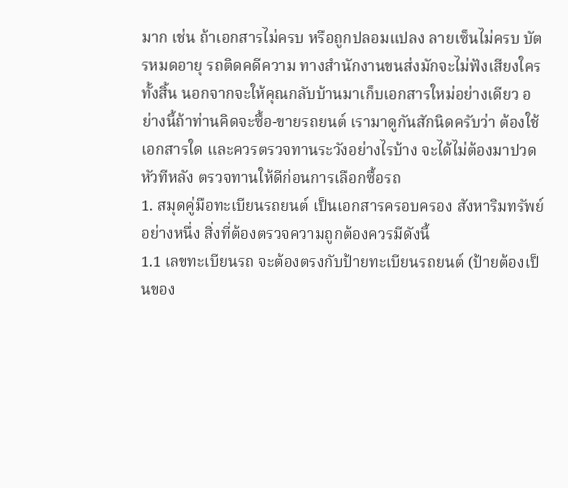มาก เช่น ถ้าเอกสารไม่ครบ หรือถูกปลอมแปลง ลายเซ็นไม่ครบ บัตรหมดอายุ รถติดคดีความ ทางสำนักงานขนส่งมักจะไม่ฟังเสียงใครทั้งสิ้น นอกจากจะให้คุณกลับบ้านมาเก็บเอกสารใหม่อย่างเดียว อย่างนี้ถ้าท่านคิดจะซื้อ-ขายรถยนต์ เรามาดูกันสักนิดครับว่า ต้องใช้เอกสารใด และควรตรวจทานระวังอย่างไรบ้าง จะได้ไม่ต้องมาปวดหัวทีหลัง ตรวจทานให้ดีก่อนการเลือกซื้อรถ
1. สมุดคู่มือทะเบียนรถยนต์ เป็นเอกสารครอบครอง สังหาริมทรัพย์ อย่างหนึ่ง สิ่งที่ต้องตรวจความถูกต้องควรมีดังนี้
1.1 เลขทะเบียนรถ จะต้องตรงกับป้ายทะเบียนรถยนต์ (ป้ายต้องเป็นของ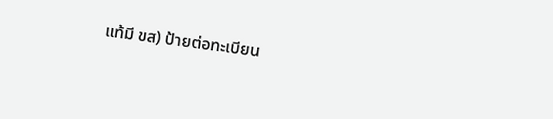แท้มี ขส) ป้ายต่อทะเบียน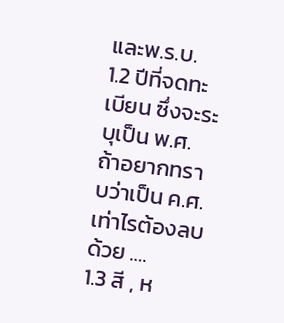และพ.ร.บ.
1.2 ปีที่จดทะเบียน ซึ่งจะระบุเป็น พ.ศ. ถ้าอยากทราบว่าเป็น ค.ศ. เท่าไรต้องลบด้วย ….
1.3 สี , ห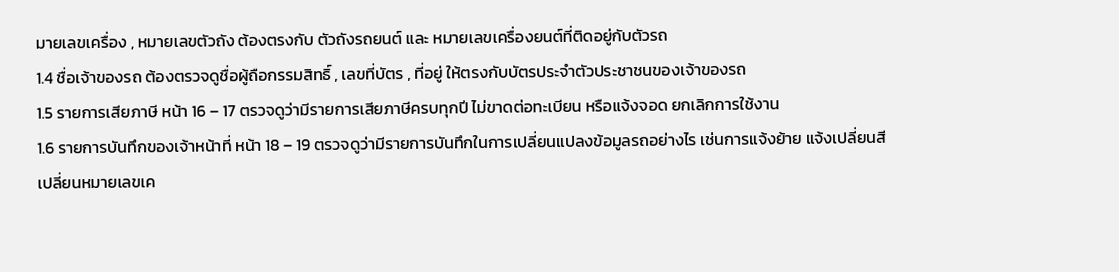มายเลขเครื่อง , หมายเลขตัวถัง ต้องตรงกับ ตัวถังรถยนต์ และ หมายเลขเครื่องยนต์ที่ติดอยู่กับตัวรถ
1.4 ชื่อเจ้าของรถ ต้องตรวจดูชื่อผู้ถือกรรมสิทธิ์ , เลขที่บัตร , ที่อยู่ ให้ตรงกับบัตรประจำตัวประชาชนของเจ้าของรถ
1.5 รายการเสียภาษี หน้า 16 – 17 ตรวจดูว่ามีรายการเสียภาษีครบทุกปี ไม่ขาดต่อทะเบียน หรือแจ้งจอด ยกเลิกการใช้งาน
1.6 รายการบันทึกของเจ้าหน้าที่ หน้า 18 – 19 ตรวจดูว่ามีรายการบันทึกในการเปลี่ยนแปลงข้อมูลรถอย่างไร เช่นการแจ้งย้าย แจ้งเปลี่ยนสี เปลี่ยนหมายเลขเค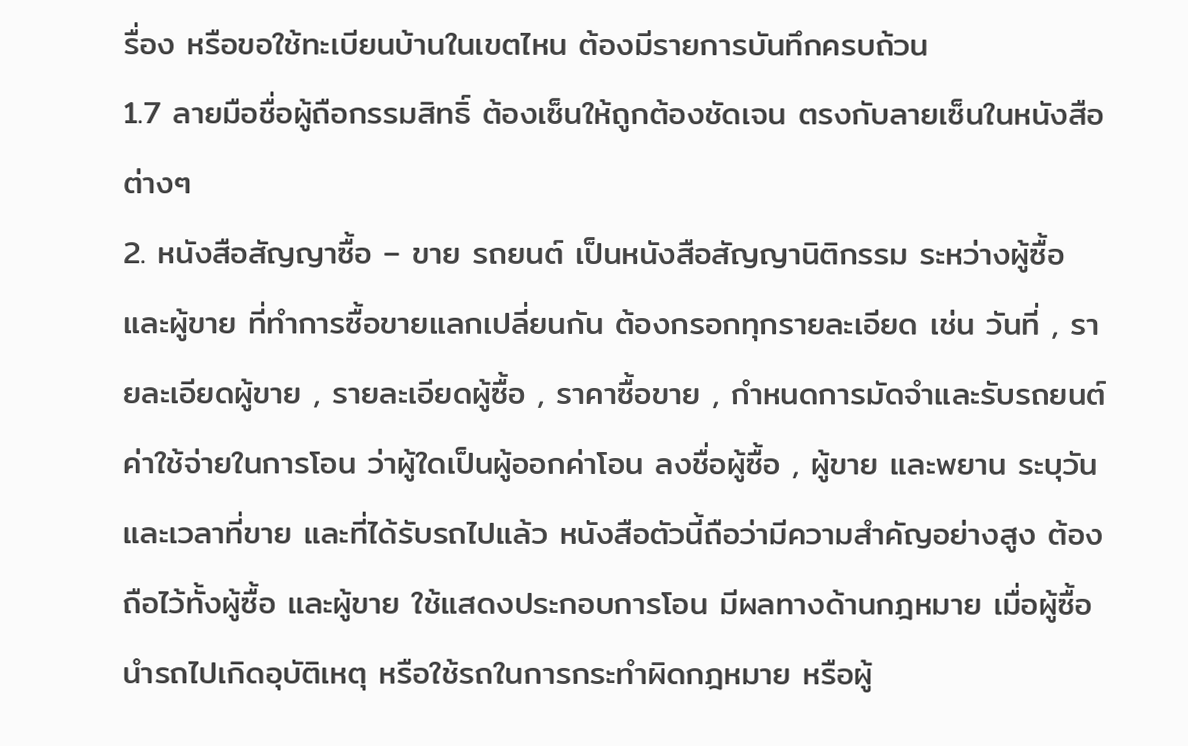รื่อง หรือขอใช้ทะเบียนบ้านในเขตไหน ต้องมีรายการบันทึกครบถ้วน
1.7 ลายมือชื่อผู้ถือกรรมสิทธิ์ ต้องเซ็นให้ถูกต้องชัดเจน ตรงกับลายเซ็นในหนังสือต่างๆ
2. หนังสือสัญญาซื้อ – ขาย รถยนต์ เป็นหนังสือสัญญานิติกรรม ระหว่างผู้ซื้อ และผู้ขาย ที่ทำการซื้อขายแลกเปลี่ยนกัน ต้องกรอกทุกรายละเอียด เช่น วันที่ , รายละเอียดผู้ขาย , รายละเอียดผู้ซื้อ , ราคาซื้อขาย , กำหนดการมัดจำและรับรถยนต์ ค่าใช้จ่ายในการโอน ว่าผู้ใดเป็นผู้ออกค่าโอน ลงชื่อผู้ซื้อ , ผู้ขาย และพยาน ระบุวันและเวลาที่ขาย และที่ได้รับรถไปแล้ว หนังสือตัวนี้ถือว่ามีความสำคัญอย่างสูง ต้องถือไว้ทั้งผู้ซื้อ และผู้ขาย ใช้แสดงประกอบการโอน มีผลทางด้านกฎหมาย เมื่อผู้ซื้อนำรถไปเกิดอุบัติเหตุ หรือใช้รถในการกระทำผิดกฎหมาย หรือผู้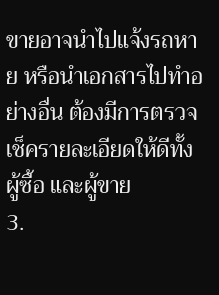ขายอาจนำไปแจ้งรถหาย หรือนำเอกสารไปทำอย่างอื่น ต้องมีการตรวจเช็ครายละเอียดให้ดีทั้งผู้ซื้อ และผู้ขาย
3.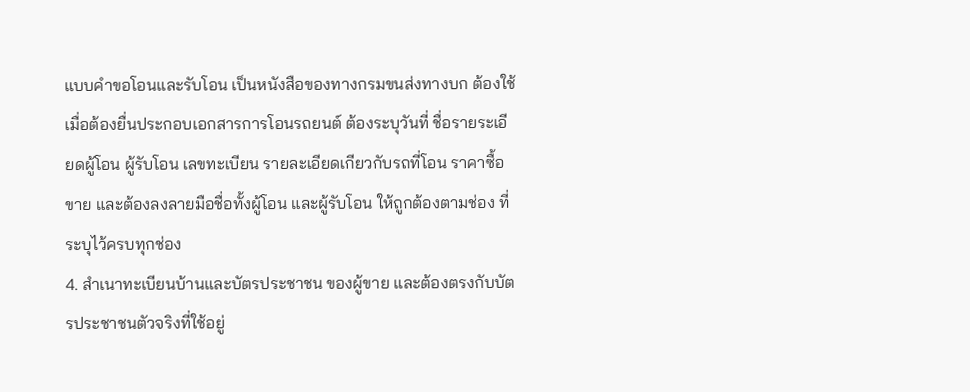แบบคำขอโอนและรับโอน เป็นหนังสือของทางกรมขนส่งทางบก ต้องใช้เมื่อต้องยื่นประกอบเอกสารการโอนรถยนต์ ต้องระบุวันที่ ชื่อรายระเอียดผู้โอน ผู้รับโอน เลขทะเบียน รายละเอียดเกียวกับรถที่โอน ราคาซื้อขาย และต้องลงลายมือชื่อทั้งผู้โอน และผู้รับโอน ให้ถูกต้องตามช่อง ที่ระบุไว้ครบทุกช่อง
4. สำเนาทะเบียนบ้านและบัตรประชาชน ของผู้ขาย และต้องตรงกับบัตรประชาชนตัวจริงที่ใช้อยู่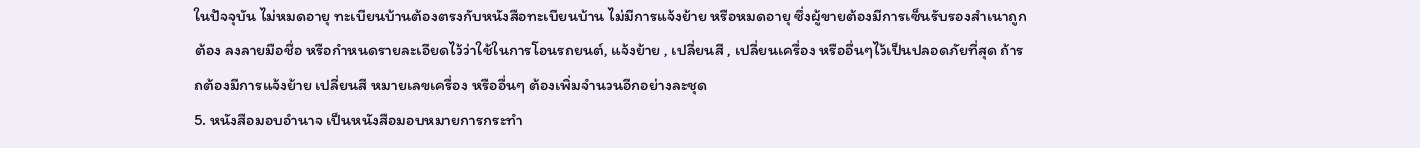ในปัจจุบัน ไม่หมดอายุ ทะเบียนบ้านต้องตรงกับหนังสือทะเบียนบ้าน ไม่มีการแจ้งย้าย หรือหมดอายุ ซึ่งผู้ขายต้องมีการเซ็นรับรองสำเนาถูกต้อง ลงลายมือชื่อ หรือกำหนดรายละเอียดไว้ว่าใช้ในการโอนรถยนต์, แจ้งย้าย , เปลี่ยนสี , เปลี่ยนเครื่อง หรืออื่นๆไว้เป็นปลอดภัยที่สุด ถ้ารถต้องมีการแจ้งย้าย เปลี่ยนสี หมายเลขเครื่อง หรืออื่นๆ ต้องเพิ่มจำนวนอีกอย่างละชุด
5. หนังสือมอบอำนาจ เป็นหนังสือมอบหมายการกระทำ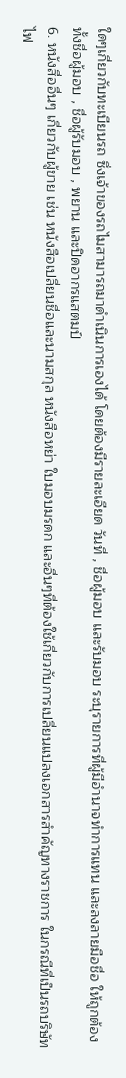ใดๆเกี่ยวกับทะเบียนรถ ซึ่งเจ้าของรถไมสามารถมาดำเนินการเองได้ โดยต้องมีรายละเอียด วันที่ , ชื่อผู้มอบ และรับมอบ ระบุรายการที่ผู้มีอำนาจทำการแทน และลงลายมือชื่อ ให้ถูกต้องทั้งชื่อผู้มอบ , ชื่อผู้รับมอบ , พยาน และปิดอากรแสตมป์
6. หนังสื่ออื่นๆ เกี่ยวกับผู้ขาย เช่น หนังสือเปลี่ยนชื่อและนามสกุล หนังสือหย่า ใบมอบมรดก และอื่นๆที่ต้องใช้เกี่ยวกับการเปลี่ยนแปลงเอกสารสำคัญทางราชการ ในกรณีที่เป็นรถบริษัท ไฟ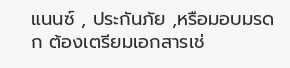แนนซ์ , ประกันภัย ,หรือมอบมรดก ต้องเตรียมเอกสารเช่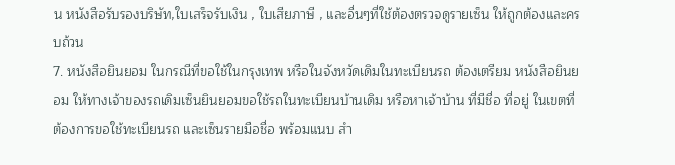น หนังสือรับรองบริษัท,ใบเสร็จรับเงิน , ใบเสียภาษี , และอื่นๆที่ใช้ต้องตรวจดูรายเซ็น ให้ถูกต้องและครบถ้วน
7. หนังสือยินยอม ในกรณีที่ขอใช้ในกรุงเทพ หรือในจังหวัดเดิมในทะเบียนรถ ต้องเตรียม หนังสือยินยอม ให้ทางเจ้าของรถเดิมเซ็นยินยอมขอใช้รถในทะเบียนบ้านเดิม หรือหาเจ้าบ้าน ที่มีชื่อ ที่อยู่ ในเขตที่ต้องการขอใช้ทะเบียนรถ และเซ็นรายมือชื่อ พร้อมแนบ สำ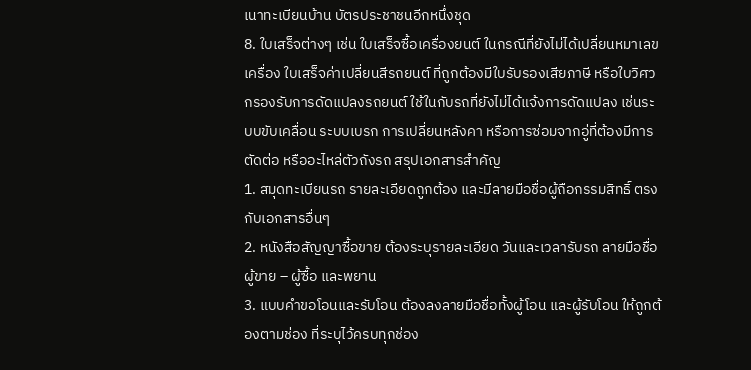เนาทะเบียนบ้าน บัตรประชาชนอีกหนึ่งชุด
8. ใบเสร็จต่างๆ เช่น ใบเสร็จซื้อเครื่องยนต์ ในกรณีที่ยังไม่ได้เปลี่ยนหมาเลขเครื่อง ใบเสร็จค่าเปลี่ยนสีรถยนต์ ที่ถูกต้องมีใบรับรองเสียภาษี หรือใบวิศวกรองรับการดัดแปลงรถยนต์ ใช้ในกับรถที่ยังไม่ได้แจ้งการดัดแปลง เช่นระบบขับเคลื่อน ระบบเบรก การเปลี่ยนหลังคา หรือการซ่อมจากอู่ที่ต้องมีการตัดต่อ หรืออะไหล่ตัวถังรถ สรุปเอกสารสำคัญ
1. สมุดทะเบียนรถ รายละเอียดถูกต้อง และมีลายมือชื่อผู้ถือกรรมสิทธิ์ ตรงกับเอกสารอื่นๆ
2. หนังสือสัญญาซื้อขาย ต้องระบุรายละเอียด วันและเวลารับรถ ลายมือชื่อผู้ขาย – ผู้ซื้อ และพยาน
3. แบบคำขอโอนและรับโอน ต้องลงลายมือชื่อทั้งผู้โอน และผู้รับโอน ให้ถูกต้องตามช่อง ที่ระบุไว้ครบทุกช่อง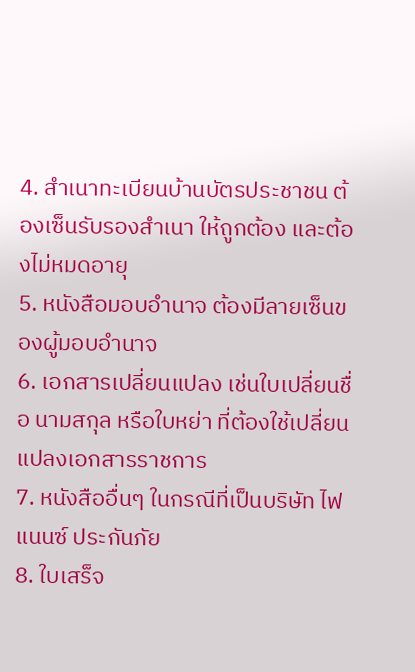4. สำเนาทะเบียนบ้านบัตรประชาชน ต้องเซ็นรับรองสำเนา ให้ถูกต้อง และต้องไม่หมดอายุ
5. หนังสือมอบอำนาจ ต้องมีลายเซ็นของผู้มอบอำนาจ
6. เอกสารเปลี่ยนแปลง เช่นใบเปลี่ยนชื่อ นามสกุล หรือใบหย่า ที่ต้องใช้เปลี่ยนแปลงเอกสารราชการ
7. หนังสืออื่นๆ ในกรณีที่เป็นบริษัท ไฟแนนซ์ ประกันภัย
8. ใบเสร็จ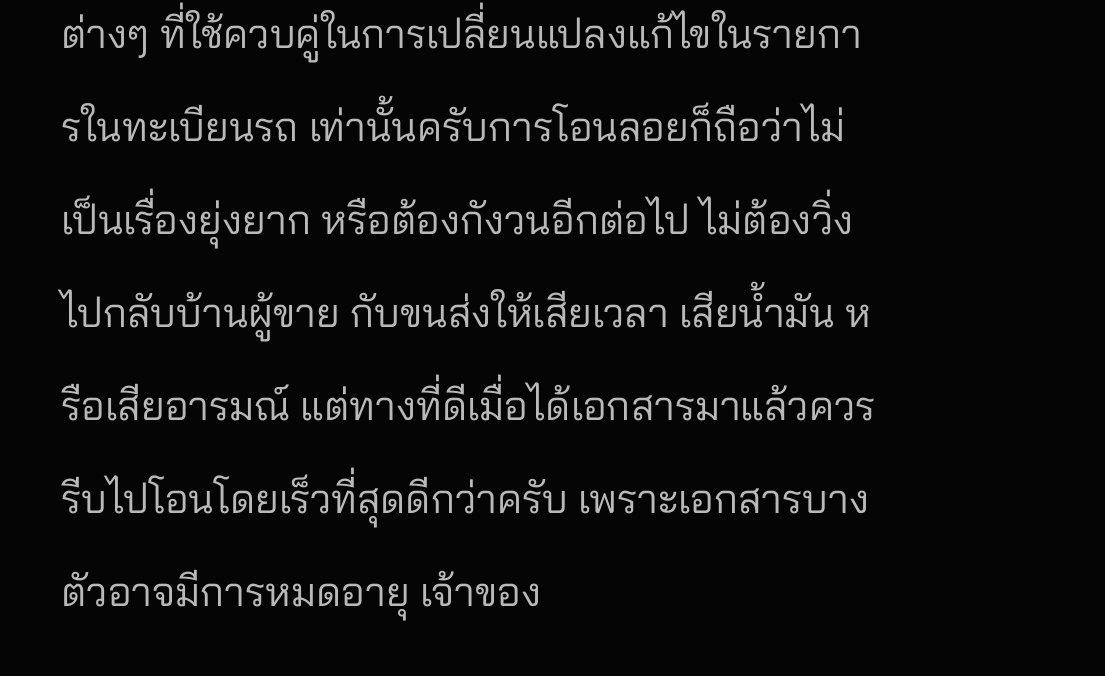ต่างๆ ที่ใช้ควบคู่ในการเปลี่ยนแปลงแก้ไขในรายการในทะเบียนรถ เท่านั้นครับการโอนลอยก็ถือว่าไม่เป็นเรื่องยุ่งยาก หรือต้องกังวนอีกต่อไป ไม่ต้องวิ่งไปกลับบ้านผู้ขาย กับขนส่งให้เสียเวลา เสียน้ำมัน หรือเสียอารมณ์ แต่ทางที่ดีเมื่อได้เอกสารมาแล้วควรรีบไปโอนโดยเร็วที่สุดดีกว่าครับ เพราะเอกสารบางตัวอาจมีการหมดอายุ เจ้าของ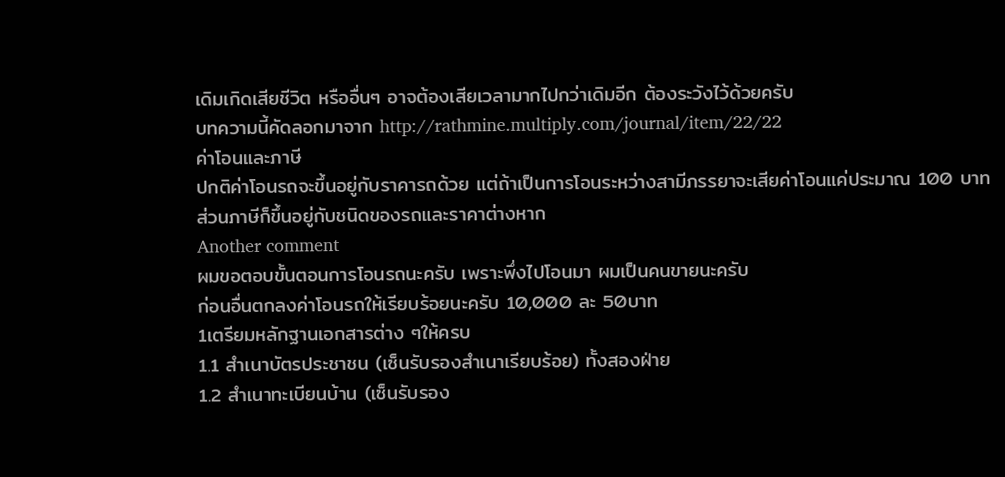เดิมเกิดเสียชีวิต หรืออื่นๆ อาจต้องเสียเวลามากไปกว่าเดิมอีก ต้องระวังไว้ด้วยครับ
บทความนี้คัดลอกมาจาก http://rathmine.multiply.com/journal/item/22/22
ค่าโอนและภาษี
ปกติค่าโอนรถจะขึ้นอยู่กับราคารถด้วย แต่ถ้าเป็นการโอนระหว่างสามีภรรยาจะเสียค่าโอนแค่ประมาณ 100 บาท
ส่วนภาษีก็ขึ้นอยู่กับชนิดของรถและราคาต่างหาก
Another comment
ผมขอตอบขั้นตอนการโอนรถนะครับ เพราะพึ่งไปโอนมา ผมเป็นคนขายนะครับ
ก่อนอื่นตกลงค่าโอนรถให้เรียบร้อยนะครับ 10,000 ละ 50บาท
1เตรียมหลักฐานเอกสารต่าง ๆให้ครบ
1.1 สำเนาบัตรประชาชน (เซ็นรับรองสำเนาเรียบร้อย) ทั้งสองฝ่าย
1.2 สำเนาทะเบียนบ้าน (เซ็นรับรอง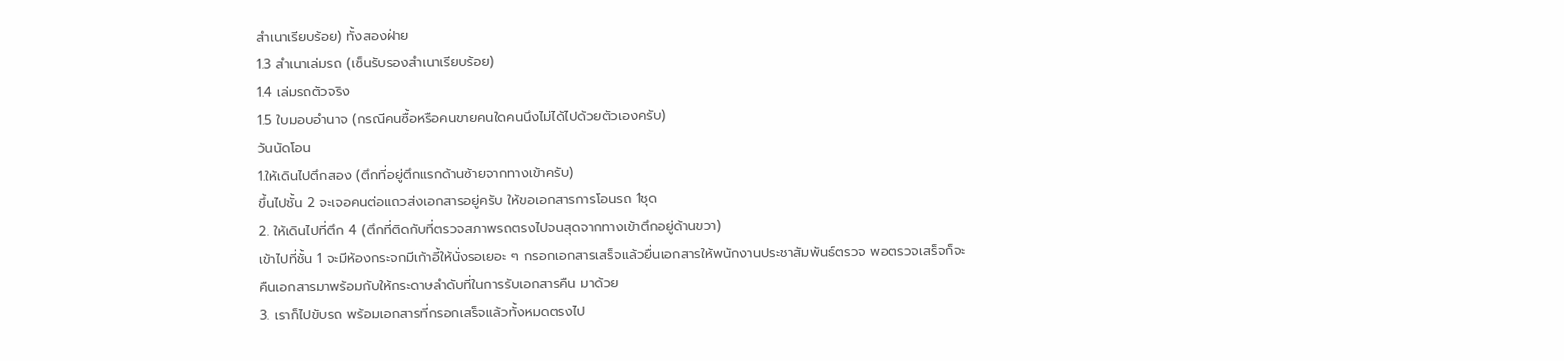สำเนาเรียบร้อย) ทั้งสองฝ่าย
1.3 สำเนาเล่มรถ (เซ็นรับรองสำเนาเรียบร้อย)
1.4 เล่มรถตัวจริง
1.5 ใบมอบอำนาจ (กรณีคนซื้อหรือคนขายคนใดคนนึงไม่ได้ไปด้วยตัวเองครับ)
วันนัดโอน
1.ให้เดินไปตึกสอง (ตึกที่อยู่ตึกแรกด้านซ้ายจากทางเข้าครับ)
ขึ้นไปชั้น 2 จะเจอคนต่อแถวส่งเอกสารอยู่ครับ ให้ขอเอกสารการโอนรถ 1ชุด
2. ให้เดินไปที่ตึก 4 (ตึกที่ติดกับที่ตรวจสภาพรถตรงไปจนสุดจากทางเข้าตึกอยู่ด้านขวา)
เข้าไปที่ชั้น 1 จะมีห้องกระจกมีเก้าอี้ให้นั่งรอเยอะ ๆ กรอกเอกสารเสร็จแล้วยื่นเอกสารให้พนักงานประชาสัมพันธ์ตรวจ พอตรวจเสร็จก็จะคืนเอกสารมาพร้อมกับให้กระดาษลำดับที่ในการรับเอกสารคืน มาด้วย
3. เราก็ไปขับรถ พร้อมเอกสารที่กรอกเสร็จแล้วทั้งหมดตรงไป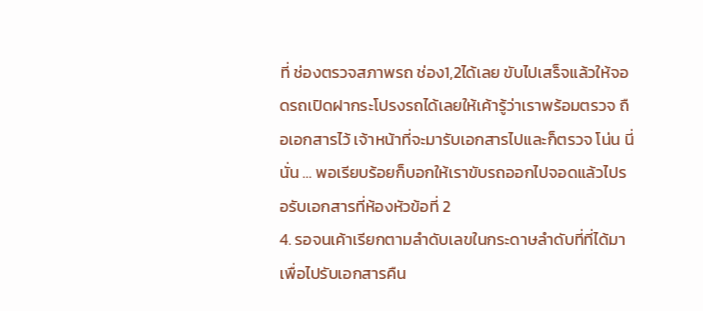ที่ ช่องตรวจสภาพรถ ช่อง1,2ได้เลย ขับไปเสร็จแล้วให้จอดรถเปิดฝากระโปรงรถได้เลยให้เค้ารู้ว่าเราพร้อมตรวจ ถือเอกสารไว้ เจ้าหน้าที่จะมารับเอกสารไปและก็ตรวจ โน่น นี่ นั่น … พอเรียบร้อยก็บอกให้เราขับรถออกไปจอดแล้วไปรอรับเอกสารที่ห้องหัวข้อที่ 2
4. รอจนเค้าเรียกตามลำดับเลขในกระดาษลำดับที่ที่ได้มา เพื่อไปรับเอกสารคืน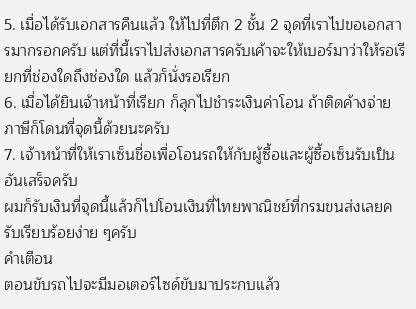5. เมื่อได้รับเอกสารคืนแล้ว ให้ไปที่ตึก 2 ชั้น 2 จุดที่เราไปขอเอกสารมากรอกครับ แต่ที่นี้เราไปส่งเอกสารครับเค้าจะให้เบอร์มาว่าให้รอเรียกที่ช่องใดถึงช่องใด แล้วก็นั่งรอเรียก
6. เมื่อได้ยินเจ้าหน้าที่เรียก ก็ลุกไปชำระเงินค่าโอน ถ้าติดค้างจ่ายภาษีก็โดนที่จุดนี้ด้วยนะครับ
7. เจ้าหน้าที่ให้เราเซ็นชื่อเพื่อโอนรถให้กับผู้ซื้อและผู้ซื้อเซ็นรับเป็นอันเสร็จครับ
ผมก็รับเงินที่จุดนี้แล้วก็ไปโอนเงินที่ไทยพาณิชย์ที่กรมขนส่งเลยครับเรียบร้อยง่าย ๆครับ
คำเตือน
ตอนขับรถไปจะมีมอเตอร์ไซด์ขับมาประกบแล้ว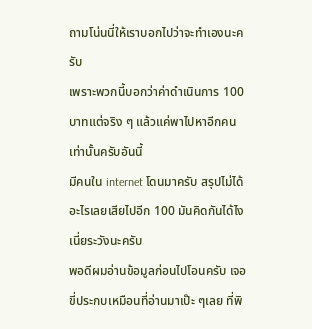ถามโน่นนี่ให้เราบอกไปว่าจะทำเองนะครับ
เพราะพวกนี้บอกว่าค่าดำเนินการ 100 บาทแต่จริง ๆ แล้วแค่พาไปหาอีกคนเท่านั้นครับอันนี้
มีคนใน internet โดนมาครับ สรุปไม่ได้อะไรเลยเสียไปอีก 100 มันคิดกันได้ไงเนี่ยระวังนะครับ
พอดีผมอ่านข้อมูลก่อนไปโอนครับ เจอขี่ประกบเหมือนที่อ่านมาเป๊ะ ๆเลย ที่พิ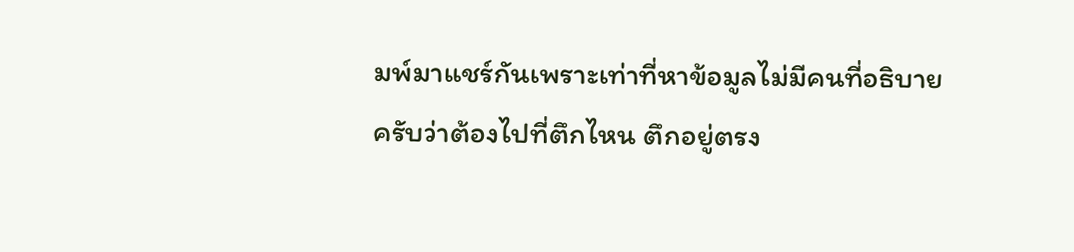มพ์มาแชร์กันเพราะเท่าที่หาข้อมูลไม่มีคนที่อธิบายครับว่าต้องไปที่ตึกไหน ตึกอยู่ตรง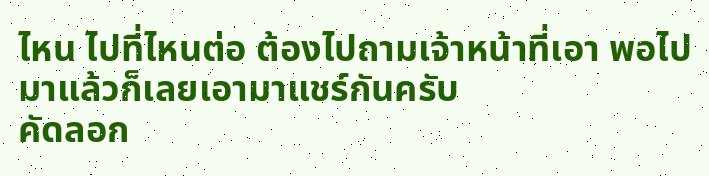ไหน ไปที่ไหนต่อ ต้องไปถามเจ้าหน้าที่เอา พอไปมาแล้วก็เลยเอามาแชร์กันครับ
คัดลอก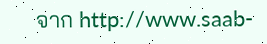จาก http://www.saab-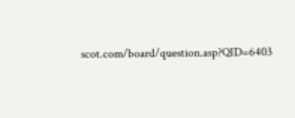scot.com/board/question.asp?QID=6403